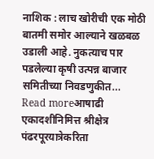नाशिक : लाच खोरीची एक मोठी बातमी समोर आल्याने खळबळ उडाली आहे. नुकत्याच पार पडलेल्या कृषी उत्पन्न बाजार समितीच्या निवडणुकीत...
Read moreआषाढी एकादशीनिमित्त श्रीक्षेत्र पंढरपूरयात्रेकरिता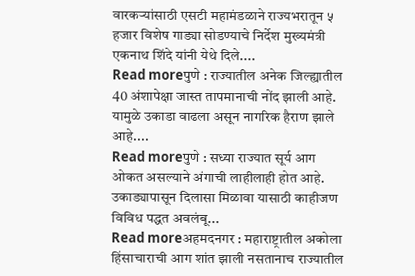वारकऱ्यांसाठी एसटी महामंडळाने राज्यभरातून ५ हजार विशेष गाड्या सोडण्याचे निर्देश मुख्यमंत्री एकनाथ शिंदे यांनी येथे दिले....
Read moreपुणे : राज्यातील अनेक जिल्ह्यातील 40 अंशापेक्षा जास्त तापमानाची नोंद झाली आहे. यामुळे उकाडा वाढला असून नागरिक हैराण झाले आहे....
Read moreपुणे : सध्या राज्यात सूर्य आग ओकत असल्याने अंगाची लाहीलाही होत आहे. उकाड्यापासून दिलासा मिळावा यासाठी काहीजण विविध पद्धत अवलंबू...
Read moreअहमदनगर : महाराष्ट्रातील अकोला हिंसाचाराची आग शांत झाली नसतानाच राज्यातील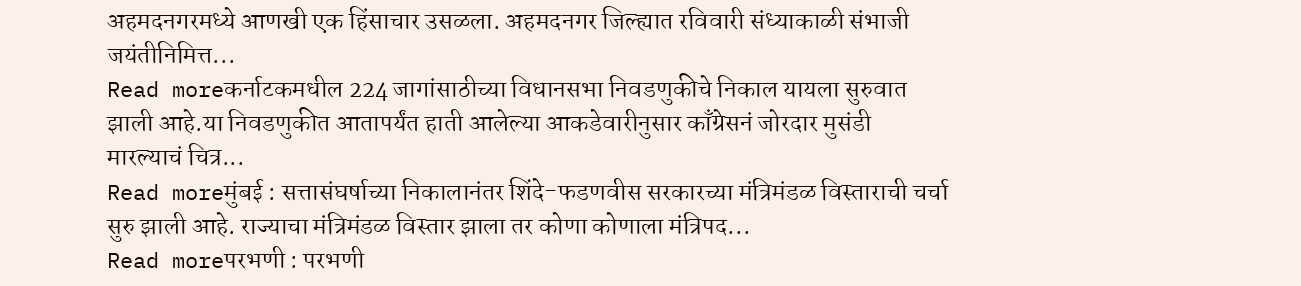अहमदनगरमध्ये आणखी एक हिंसाचार उसळला. अहमदनगर जिल्ह्यात रविवारी संध्याकाळी संभाजी जयंतीनिमित्त...
Read moreकर्नाटकमधील 224 जागांसाठीच्या विधानसभा निवडणुकीचे निकाल यायला सुरुवात झाली आहे.या निवडणुकीत आतापर्यंत हाती आलेल्या आकडेवारीनुसार काँग्रेसनं जोरदार मुसंडी मारल्याचं चित्र...
Read moreमुंबई : सत्तासंघर्षाच्या निकालानंतर शिंदे-फडणवीस सरकारच्या मंत्रिमंडळ विस्ताराची चर्चा सुरु झाली आहे. राज्याचा मंत्रिमंडळ विस्तार झाला तर कोणा कोणाला मंत्रिपद...
Read moreपरभणी : परभणी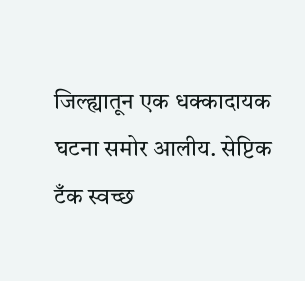जिल्ह्यातून एक धक्कादायक घटना समोर आलीय. सेप्टिक टँक स्वच्छ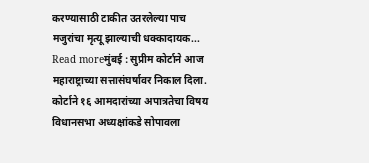करण्यासाठी टाकीत उतरलेल्या पाच मजुरांचा मृत्यू झाल्याची धक्कादायक...
Read moreमुंबई : सुप्रीम कोर्टाने आज महाराष्ट्राच्या सत्तासंघर्षावर निकाल दिला. कोर्टाने १६ आमदारांच्या अपात्रतेचा विषय विधानसभा अध्यक्षांकडे सोपावला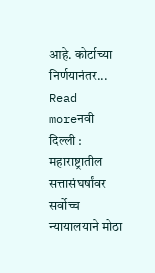आहे. कोर्टाच्या निर्णयानंतर...
Read moreनवी दिल्ली : महाराष्ट्रातील सत्तासंघर्षांवर सर्वोच्च न्यायालयाने मोठा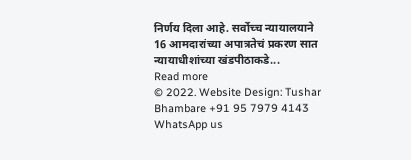निर्णय दिला आहे. सर्वोच्च न्यायालयाने 16 आमदारांच्या अपात्रतेचं प्रकरण सात न्यायाधीशांच्या खंडपीठाकडे...
Read more
© 2022. Website Design: Tushar Bhambare +91 95 7979 4143
WhatsApp us